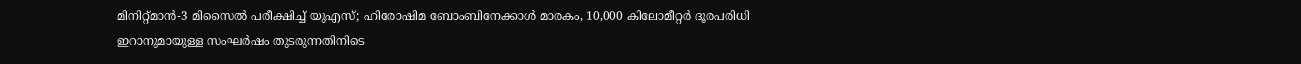മിനിറ്റ്മാൻ-3 മിസൈൽ പരീക്ഷിച്ച് യുഎസ്; ഹിരോഷിമ ബോംബിനേക്കാൾ മാരകം, 10,000 കിലോമീറ്റർ ദൂരപരിധി
ഇറാനുമായുള്ള സംഘർഷം തുടരുന്നതിനിടെ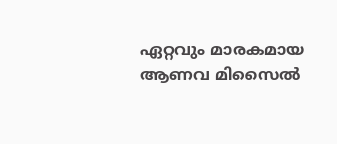ഏറ്റവും മാരകമായ ആണവ മിസൈൽ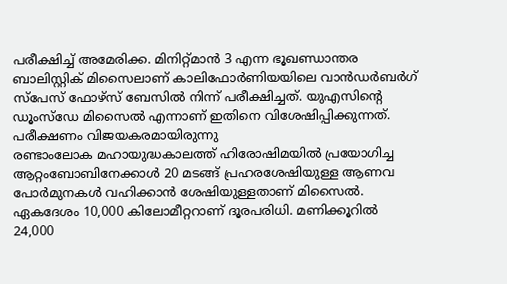പരീക്ഷിച്ച് അമേരിക്ക. മിനിറ്റ്മാൻ 3 എന്ന ഭൂഖണ്ഡാന്തര ബാലിസ്റ്റിക് മിസൈലാണ് കാലിഫോർണിയയിലെ വാൻഡർബർഗ് സ്പേസ് ഫോഴ്സ് ബേസിൽ നിന്ന് പരീക്ഷിച്ചത്. യുഎസിന്റെ ഡൂംസ്ഡേ മിസൈൽ എന്നാണ് ഇതിനെ വിശേഷിപ്പിക്കുന്നത്. പരീക്ഷണം വിജയകരമായിരുന്നു
രണ്ടാംലോക മഹായുദ്ധകാലത്ത് ഹിരോഷിമയിൽ പ്രയോഗിച്ച ആറ്റംബോബിനേക്കാൾ 20 മടങ്ങ് പ്രഹരശേഷിയുള്ള ആണവ പോർമുനകൾ വഹിക്കാൻ ശേഷിയുള്ളതാണ് മിസൈൽ. ഏകദേശം 10,000 കിലോമീറ്ററാണ് ദൂരപരിധി. മണിക്കൂറിൽ 24,000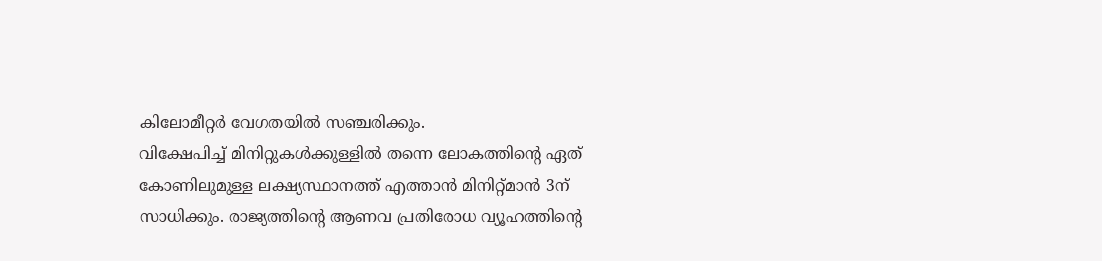കിലോമീറ്റർ വേഗതയിൽ സഞ്ചരിക്കും.
വിക്ഷേപിച്ച് മിനിറ്റുകൾക്കുള്ളിൽ തന്നെ ലോകത്തിന്റെ ഏത് കോണിലുമുള്ള ലക്ഷ്യസ്ഥാനത്ത് എത്താൻ മിനിറ്റ്മാൻ 3ന് സാധിക്കും. രാജ്യത്തിന്റെ ആണവ പ്രതിരോധ വ്യൂഹത്തിന്റെ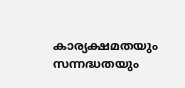കാര്യക്ഷമതയും സന്നദ്ധതയും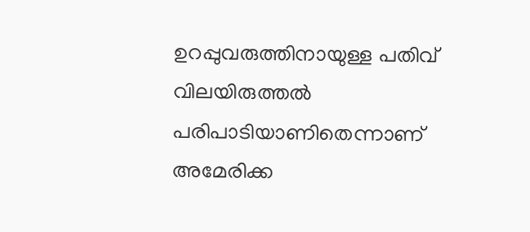ഉറപ്പുവരുത്തിനായുള്ള പതിവ് വിലയിരുത്തൽ പരിപാടിയാണിതെന്നാണ് അമേരിക്ക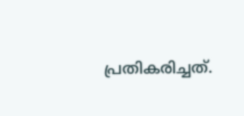പ്രതികരിച്ചത്.